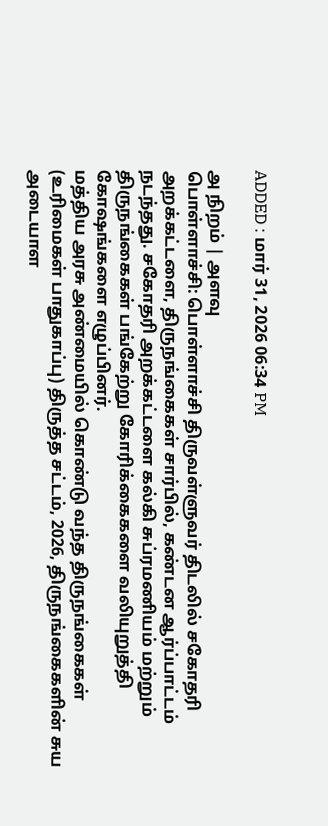ADDED : மார் 31, 2026 06:34 PM

அ நிறம் | அளவு
பொள்ளாச்சி: பொள்ளாச்சி திருவள்ளுவர் திடலில் சகோதரி அறக்கட்டளை, திருநங்கைகள் சார்பில், கண்டன ஆர்ப்பாட்டம் நடந்தது. சகோதரி அறக்கட்டளை கல்கி சுப்ரமணியம் மற்றும் திருநங்கைகள் பங்கேற்று கோரிக்கைகளை வலியுறுத்தி கோஷங்களை எழுப்பினர்.
மத்திய அரசு அண்மையில் கொண்டு வந்த திருநங்கைகள் (உரிமைகள் பாதுகாப்பு) திருத்த சட்டம், 2026, திருநங்கைகளின் சுய அடையாள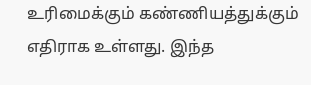உரிமைக்கும் கண்ணியத்துக்கும் எதிராக உள்ளது. இந்த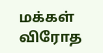மக்கள் விரோத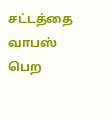சட்டத்தை வாபஸ் பெற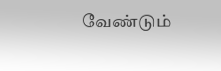வேண்டும்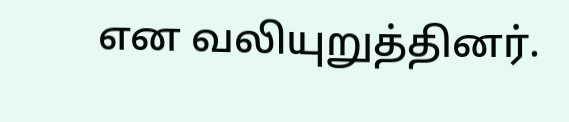என வலியுறுத்தினர்.